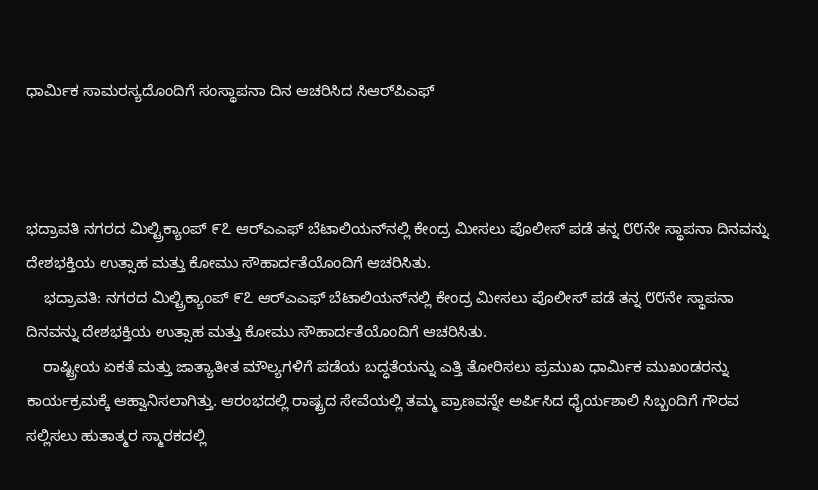ಧಾರ್ಮಿಕ ಸಾಮರಸ್ಯದೊಂದಿಗೆ ಸಂಸ್ಥಾಪನಾ ದಿನ ಆಚರಿಸಿದ ಸಿಆರ್‌ಪಿಎಫ್



ಭದ್ರಾವತಿ ನಗರದ ಮಿಲ್ಟ್ರಿಕ್ಯಾಂಪ್ ೯೭ ಆರ್‌ಎಎಫ್ ಬೆಟಾಲಿಯನ್‌ನಲ್ಲಿ ಕೇಂದ್ರ ಮೀಸಲು ಪೊಲೀಸ್ ಪಡೆ ತನ್ನ ೮೮ನೇ ಸ್ಥಾಪನಾ ದಿನವನ್ನು ದೇಶಭಕ್ತಿಯ ಉತ್ಸಾಹ ಮತ್ತು ಕೋಮು ಸೌಹಾರ್ದತೆಯೊಂದಿಗೆ ಆಚರಿಸಿತು.
    ಭದ್ರಾವತಿ: ನಗರದ ಮಿಲ್ಟ್ರಿಕ್ಯಾಂಪ್ ೯೭ ಆರ್‌ಎಎಫ್ ಬೆಟಾಲಿಯನ್‌ನಲ್ಲಿ ಕೇಂದ್ರ ಮೀಸಲು ಪೊಲೀಸ್ ಪಡೆ ತನ್ನ ೮೮ನೇ ಸ್ಥಾಪನಾ ದಿನವನ್ನು ದೇಶಭಕ್ತಿಯ ಉತ್ಸಾಹ ಮತ್ತು ಕೋಮು ಸೌಹಾರ್ದತೆಯೊಂದಿಗೆ ಆಚರಿಸಿತು.
    ರಾಷ್ಟ್ರೀಯ ಏಕತೆ ಮತ್ತು ಜಾತ್ಯಾತೀತ ಮೌಲ್ಯಗಳಿಗೆ ಪಡೆಯ ಬದ್ಧತೆಯನ್ನು ಎತ್ತಿ ತೋರಿಸಲು ಪ್ರಮುಖ ಧಾರ್ಮಿಕ ಮುಖಂಡರನ್ನು ಕಾರ್ಯಕ್ರಮಕ್ಕೆ ಆಹ್ವಾನಿಸಲಾಗಿತ್ತು. ಆರಂಭದಲ್ಲಿ ರಾಷ್ಟ್ರದ ಸೇವೆಯಲ್ಲಿ ತಮ್ಮ ಪ್ರಾಣವನ್ನೇ ಅರ್ಪಿಸಿದ ಧೈರ್ಯಶಾಲಿ ಸಿಬ್ಬಂದಿಗೆ ಗೌರವ ಸಲ್ಲಿಸಲು ಹುತಾತ್ಮರ ಸ್ಮಾರಕದಲ್ಲಿ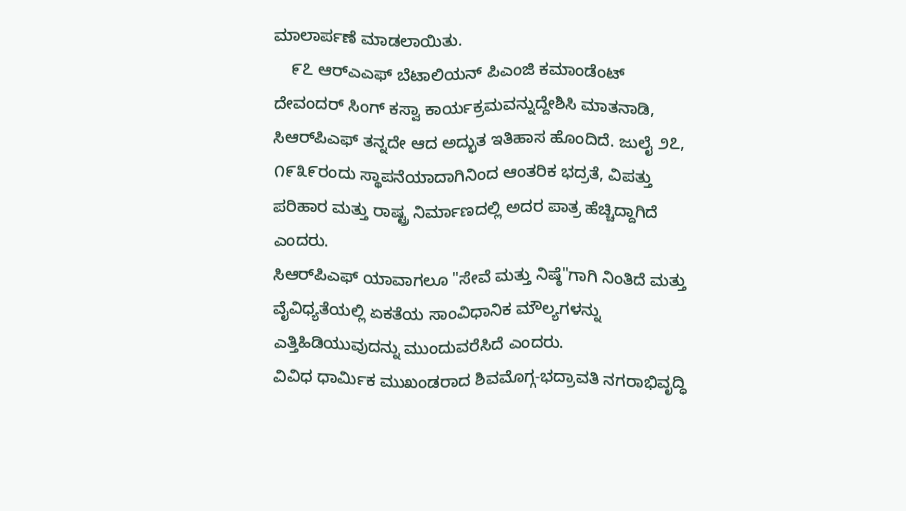ಮಾಲಾರ್ಪಣೆ ಮಾಡಲಾಯಿತು.
    ೯೭ ಆರ್‌ಎಎಫ್ ಬೆಟಾಲಿಯನ್ ಪಿಎಂಜಿ ಕಮಾಂಡೆಂಟ್ ದೇವಂದರ್ ಸಿಂಗ್ ಕಸ್ವಾ ಕಾರ್ಯಕ್ರಮವನ್ನುದ್ದೇಶಿಸಿ ಮಾತನಾಡಿ, ಸಿಆರ್‌ಪಿಎಫ್ ತನ್ನದೇ ಆದ ಅದ್ಭುತ ಇತಿಹಾಸ ಹೊಂದಿದೆ. ಜುಲೈ ೨೭, ೧೯೩೯ರಂದು ಸ್ಥಾಪನೆಯಾದಾಗಿನಿಂದ ಆಂತರಿಕ ಭದ್ರತೆ, ವಿಪತ್ತು ಪರಿಹಾರ ಮತ್ತು ರಾಷ್ಟ್ರ ನಿರ್ಮಾಣದಲ್ಲಿ ಅದರ ಪಾತ್ರ ಹೆಚ್ಚಿದ್ದಾಗಿದೆ ಎಂದರು.
ಸಿಆರ್‌ಪಿಎಫ್ ಯಾವಾಗಲೂ "ಸೇವೆ ಮತ್ತು ನಿಷ್ಠೆ"ಗಾಗಿ ನಿಂತಿದೆ ಮತ್ತು ವೈವಿಧ್ಯತೆಯಲ್ಲಿ ಏಕತೆಯ ಸಾಂವಿಧಾನಿಕ ಮೌಲ್ಯಗಳನ್ನು ಎತ್ತಿಹಿಡಿಯುವುದನ್ನು ಮುಂದುವರೆಸಿದೆ ಎಂದರು.
ವಿವಿಧ ಧಾರ್ಮಿಕ ಮುಖಂಡರಾದ ಶಿವಮೊಗ್ಗ-ಭದ್ರಾವತಿ ನಗರಾಭಿವೃದ್ಧಿ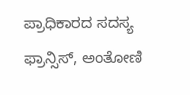ಪ್ರಾಧಿಕಾರದ ಸದಸ್ಯ ಫ್ರಾನ್ಸಿಸ್, ಅಂತೋಣಿ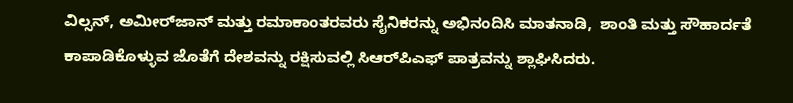ವಿಲ್ಸನ್, ಅಮೀರ್‌ಜಾನ್ ಮತ್ತು ರಮಾಕಾಂತರವರು ಸೈನಿಕರನ್ನು ಅಭಿನಂದಿಸಿ ಮಾತನಾಡಿ,  ಶಾಂತಿ ಮತ್ತು ಸೌಹಾರ್ದತೆ ಕಾಪಾಡಿಕೊಳ್ಳುವ ಜೊತೆಗೆ ದೇಶವನ್ನು ರಕ್ಷಿಸುವಲ್ಲಿ ಸಿಆರ್‌ಪಿಎಫ್ ಪಾತ್ರವನ್ನು ಶ್ಲಾಘಿಸಿದರು.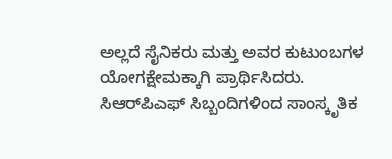ಅಲ್ಲದೆ ಸೈನಿಕರು ಮತ್ತು ಅವರ ಕುಟುಂಬಗಳ ಯೋಗಕ್ಷೇಮಕ್ಕಾಗಿ ಪ್ರಾರ್ಥಿಸಿದರು.
ಸಿಆರ್‌ಪಿಎಫ್ ಸಿಬ್ಬಂದಿಗಳಿಂದ ಸಾಂಸ್ಕೃತಿಕ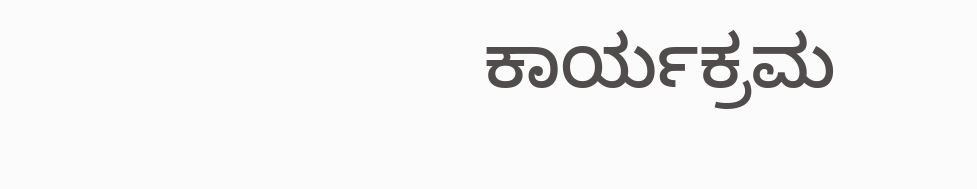ಕಾರ್ಯಕ್ರಮ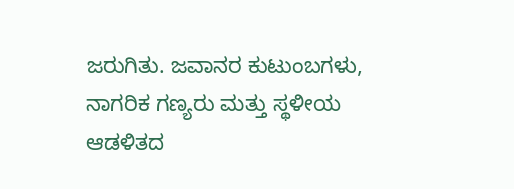ಜರುಗಿತು. ಜವಾನರ ಕುಟುಂಬಗಳು, ನಾಗರಿಕ ಗಣ್ಯರು ಮತ್ತು ಸ್ಥಳೀಯ ಆಡಳಿತದ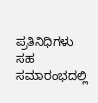ಪ್ರತಿನಿಧಿಗಳು ಸಹ ಸಮಾರಂಭದಲ್ಲಿ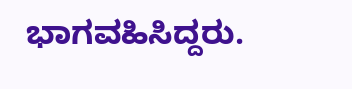ಭಾಗವಹಿಸಿದ್ದರು.